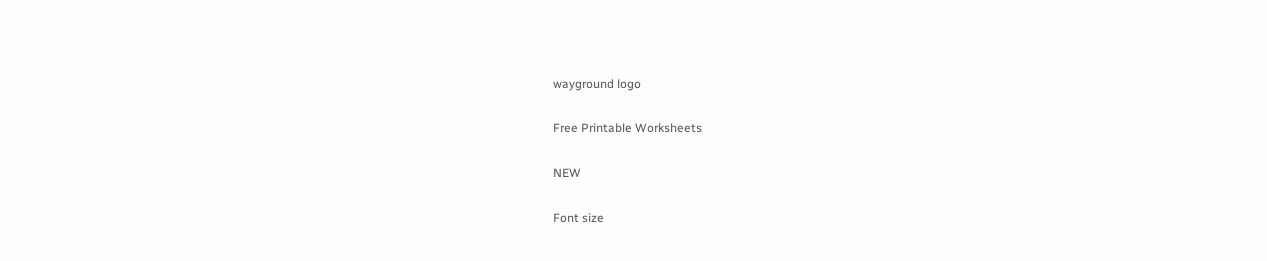wayground logo

Free Printable Worksheets

NEW

Font size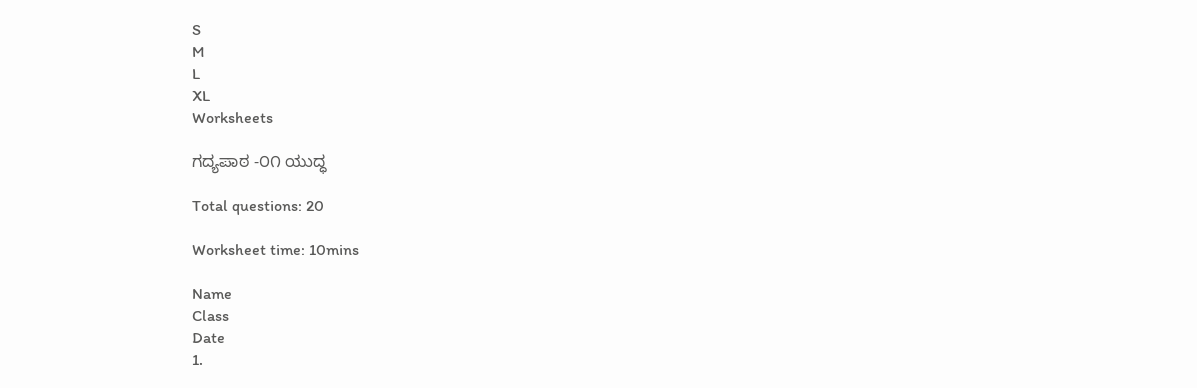S
M
L
XL
Worksheets

ಗದ್ಯಪಾಠ -೦೧ ಯುದ್ಧ

Total questions: 20

Worksheet time: 10mins

Name
Class
Date
1.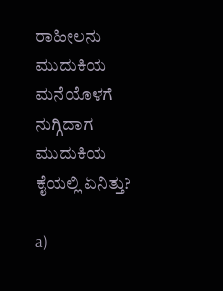ರಾಹೀಲನು ಮುದುಕಿಯ ಮನೆಯೊಳಗೆ ನುಗ್ಗಿದಾಗ ಮುದುಕಿಯ ಕೈಯಲ್ಲಿ ಏನಿತ್ತು?

a)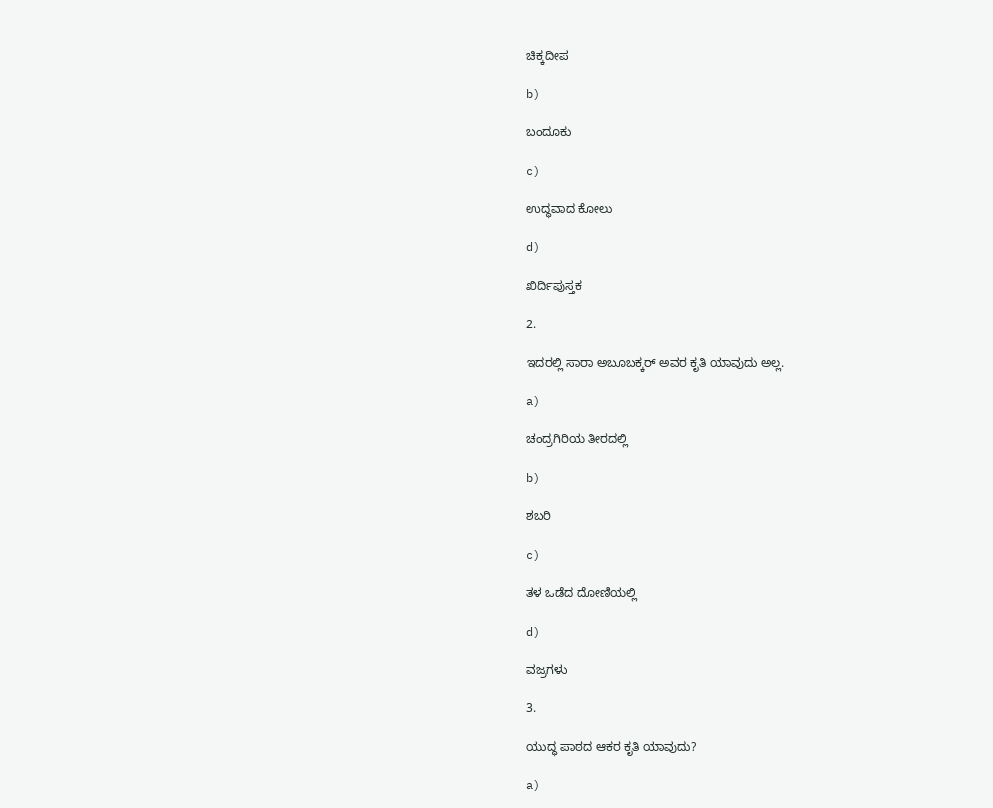ಚಿಕ್ಕದೀಪ

b)

ಬಂದೂಕು

c)

ಉದ್ಧವಾದ ಕೋಲು

d)

ಖಿರ್ದಿಪುಸ್ತಕ

2.

ಇದರಲ್ಲಿ ಸಾರಾ ಅಬೂಬಕ್ಕರ್‌ ಅವರ ಕೃತಿ ಯಾವುದು ಅಲ್ಲ.

a)

ಚಂದ್ರಗಿರಿಯ ತೀರದಲ್ಲಿ

b)

ಶಬರಿ

c)

ತಳ ಒಡೆದ ದೋಣಿಯಲ್ಲಿ

d)

ವಜ್ರಗಳು

3.

ಯುದ್ಧ ಪಾಠದ ಆಕರ ಕೃತಿ ಯಾವುದು?

a)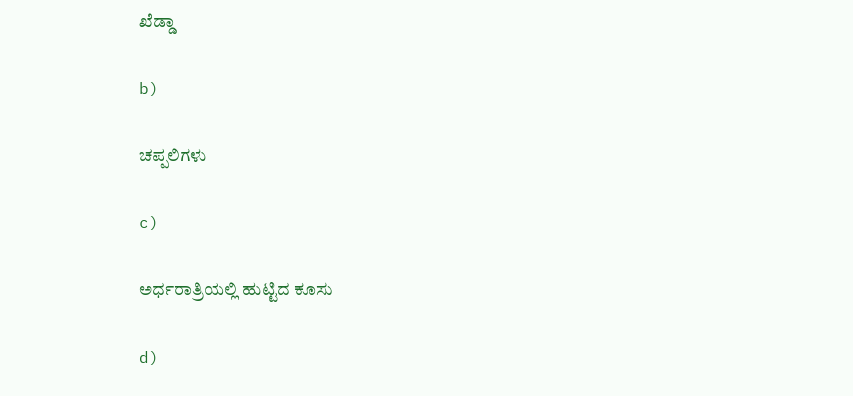ಖೆಡ್ಡಾ

b)

ಚಪ್ಪಲಿಗಳು

c)

ಅರ್ಧರಾತ್ರಿಯಲ್ಲಿ ಹುಟ್ಟಿದ ಕೂಸು

d)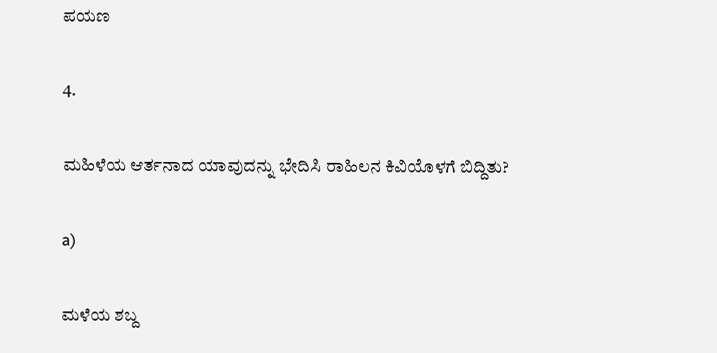ಪಯಣ

4.

ಮಹಿಳೆಯ ಆರ್ತನಾದ ಯಾವುದನ್ನು ಭೇದಿಸಿ ರಾಹಿಲನ ಕಿವಿಯೊಳಗೆ ಬಿದ್ದಿತು?

a)

ಮಳೆಯ ಶಬ್ದ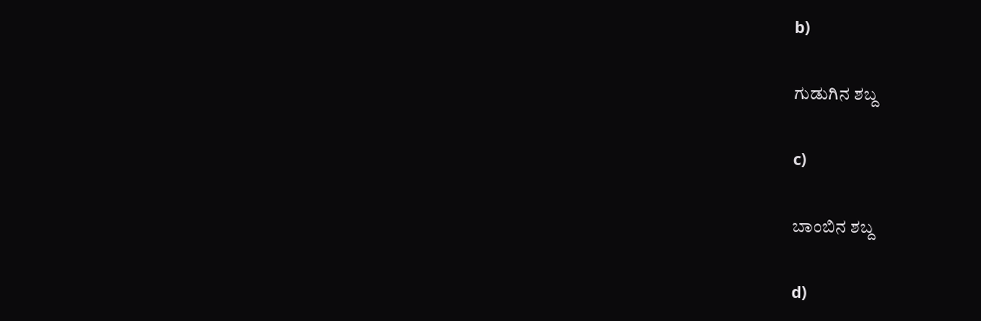b)

ಗುಡುಗಿನ ಶಬ್ದ

c)

ಬಾಂಬಿನ ಶಬ್ದ

d)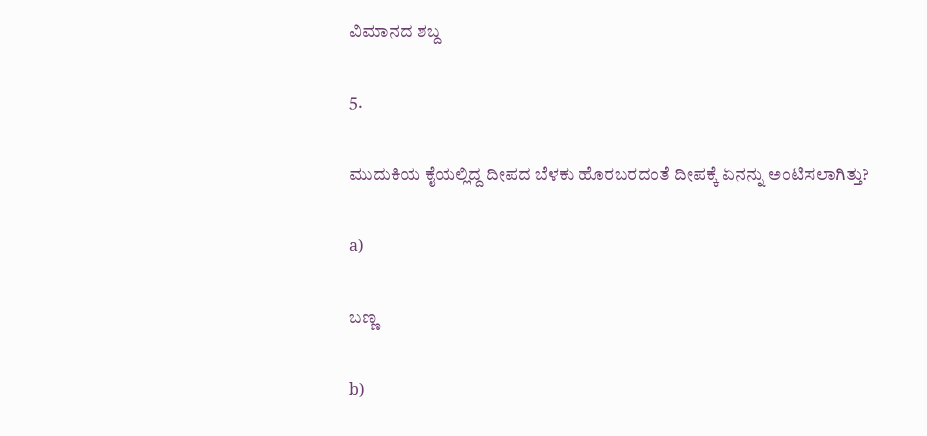ವಿಮಾನದ ಶಬ್ದ

5.

ಮುದುಕಿಯ ಕೈಯಲ್ಲಿದ್ದ ದೀಪದ ಬೆಳಕು ಹೊರಬರದಂತೆ ದೀಪಕ್ಕೆ ಏನನ್ನು ಅಂಟಿಸಲಾಗಿತ್ತು?

a)

ಬಣ್ಣ

b)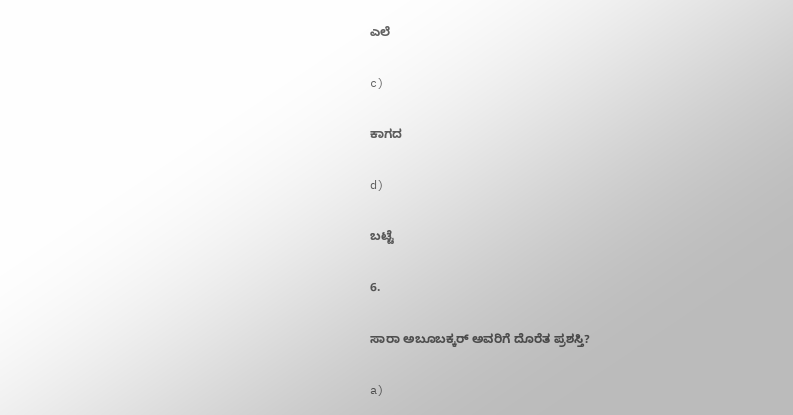ಎಲೆ

c)

ಕಾಗದ

d)

ಬಟ್ಟೆ

6.

ಸಾರಾ ಅಬೂಬಕ್ಕರ್‌ ಅವರಿಗೆ ದೊರೆತ ಪ್ರಶಸ್ತಿ?

a)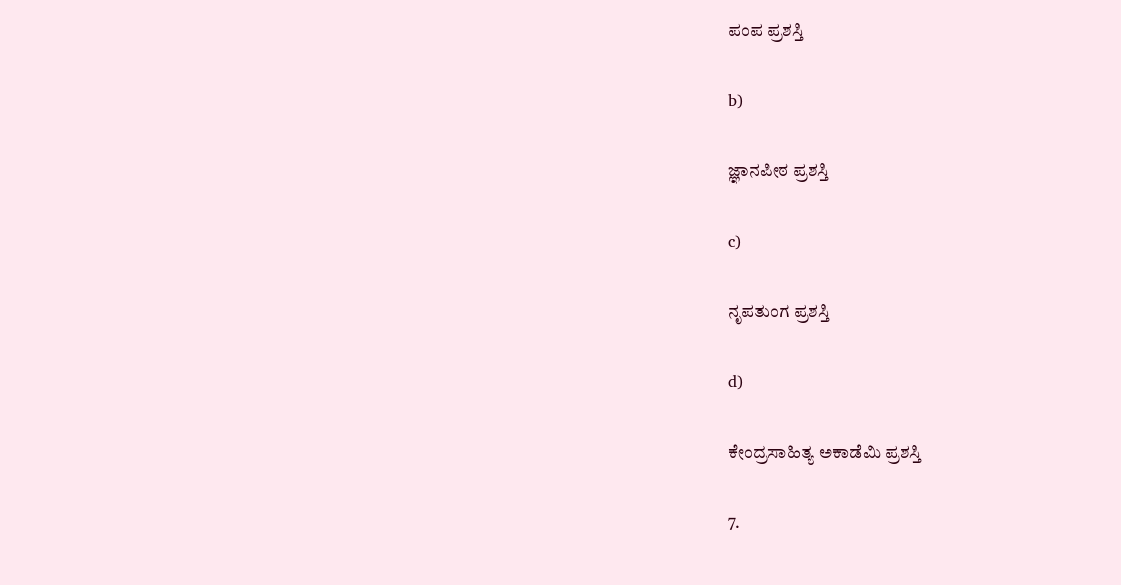ಪಂಪ ಪ್ರಶಸ್ತಿ

b)

ಜ್ಞಾನಪೀಠ ಪ್ರಶಸ್ತಿ

c)

ನೃಪತುಂಗ ಪ್ರಶಸ್ತಿ

d)

ಕೇಂದ್ರಸಾಹಿತ್ಯ ಅಕಾಡೆಮಿ ಪ್ರಶಸ್ತಿ

7.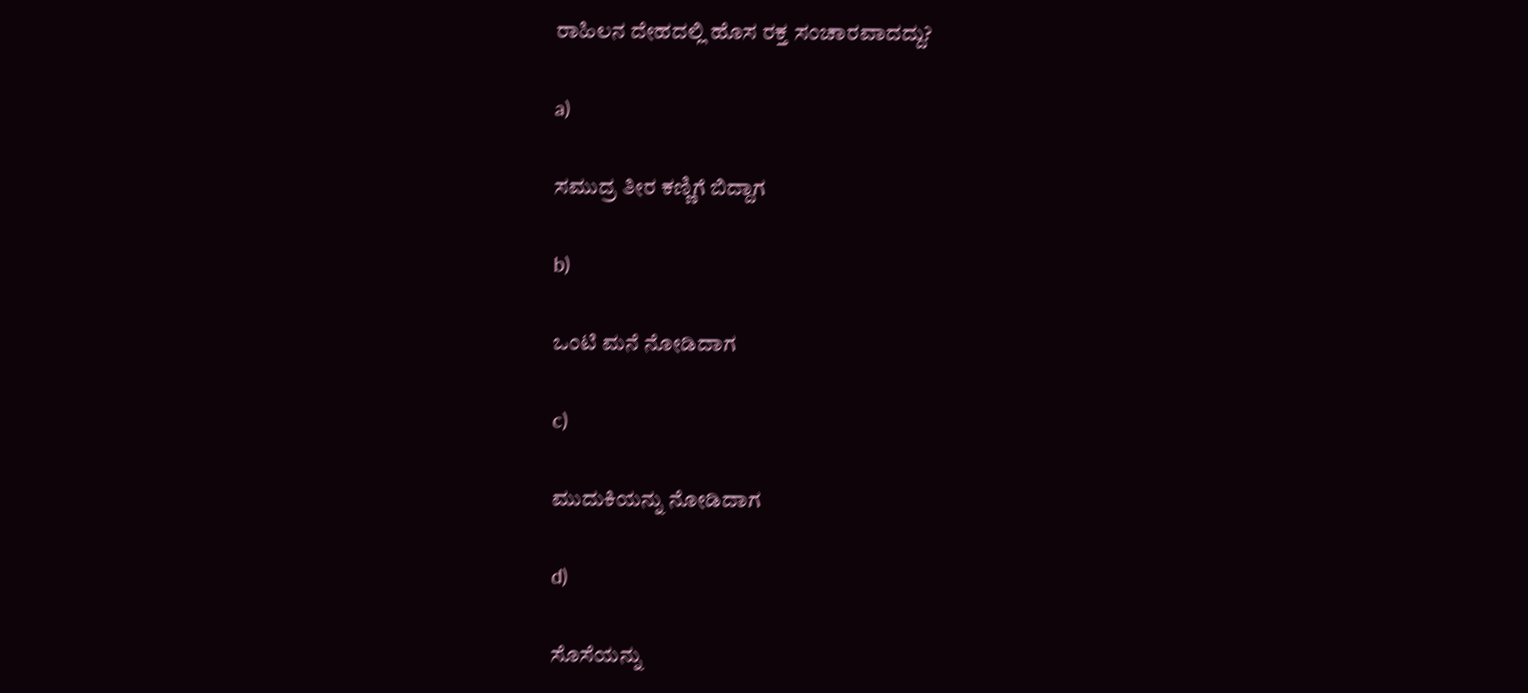ರಾಹಿಲನ ದೇಹದಲ್ಲಿ ಹೊಸ ರಕ್ತ ಸಂಚಾರವಾದದ್ದು?

a)

ಸಮುದ್ರ ತೀರ ಕಣ್ಣಿಗೆ ಬಿದ್ದಾಗ

b)

ಒಂಟಿ ಮನೆ ನೋಡಿದಾಗ

c)

ಮುದುಕಿಯನ್ನು ನೋಡಿದಾಗ

d)

ಸೊಸೆಯನ್ನು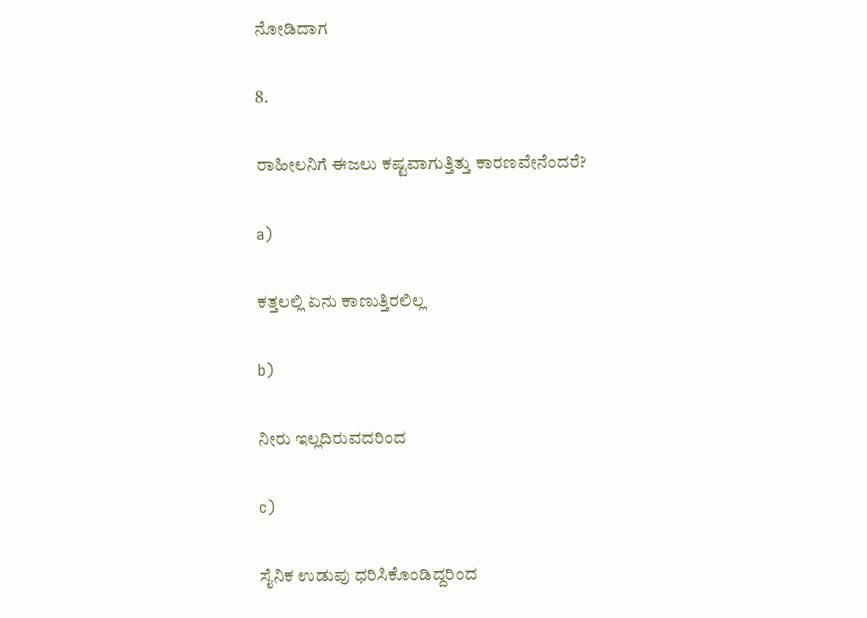ನೋಡಿದಾಗ

8.

ರಾಹೀಲನಿಗೆ ಈಜಲು ಕಷ್ಟವಾಗುತ್ತಿತ್ತು ಕಾರಣವೇನೆಂದರೆ?

a)

ಕತ್ತಲಲ್ಲಿ ಏನು ಕಾಣುತ್ತಿರಲಿಲ್ಲ

b)

ನೀರು ಇಲ್ಲದಿರುವದರಿಂದ

c)

ಸೈನಿಕ ಉಡುಪು ಧರಿಸಿಕೊಂಡಿದ್ದರಿಂದ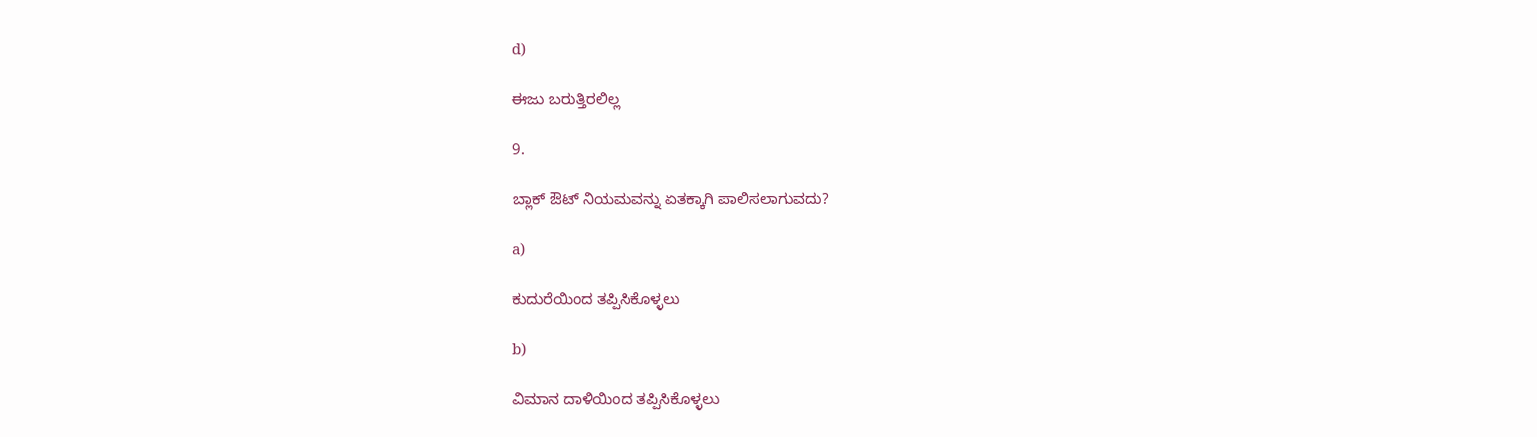d)

ಈಜು ಬರುತ್ತಿರಲಿಲ್ಲ

9.

ಬ್ಲಾಕ್‌ ಔಟ್‌ ನಿಯಮವನ್ನು ಏತಕ್ಕಾಗಿ ಪಾಲಿಸಲಾಗುವದು?

a)

ಕುದುರೆಯಿಂದ ತಪ್ಪಿಸಿಕೊಳ್ಳಲು

b)

ವಿಮಾನ ದಾಳಿಯಿಂದ ತಪ್ಪಿಸಿಕೊಳ್ಳಲು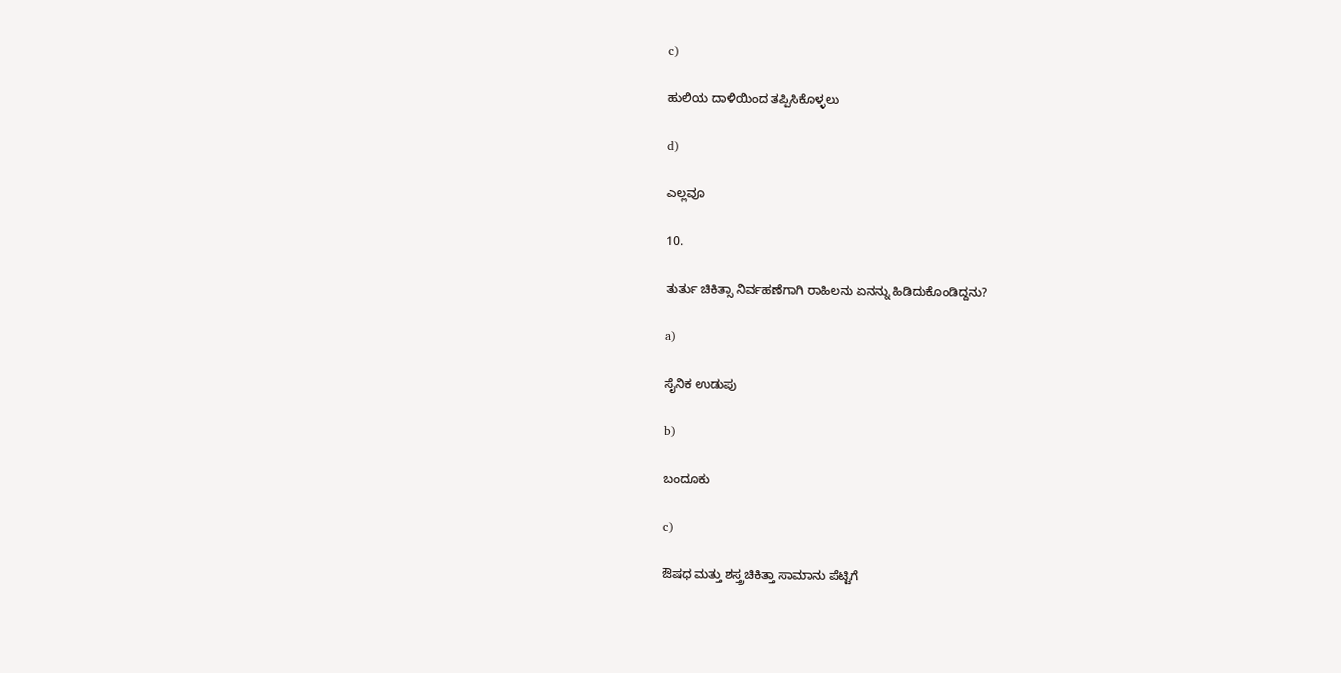c)

ಹುಲಿಯ ದಾಳಿಯಿಂದ ತಪ್ಪಿಸಿಕೊಳ್ಳಲು

d)

ಎಲ್ಲವೂ

10.

ತುರ್ತು ಚಿಕಿತ್ಸಾ ನಿರ್ವಹಣೆಗಾಗಿ ರಾಹಿಲನು ಏನನ್ನು ಹಿಡಿದುಕೊಂಡಿದ್ದನು?

a)

ಸೈನಿಕ ಉಡುಪು

b)

ಬಂದೂಕು

c)

ಔಷಧ ಮತ್ತು ಶಸ್ತ್ರಚಿಕಿತ್ತಾ ಸಾಮಾನು ಪೆಟ್ಟಿಗೆ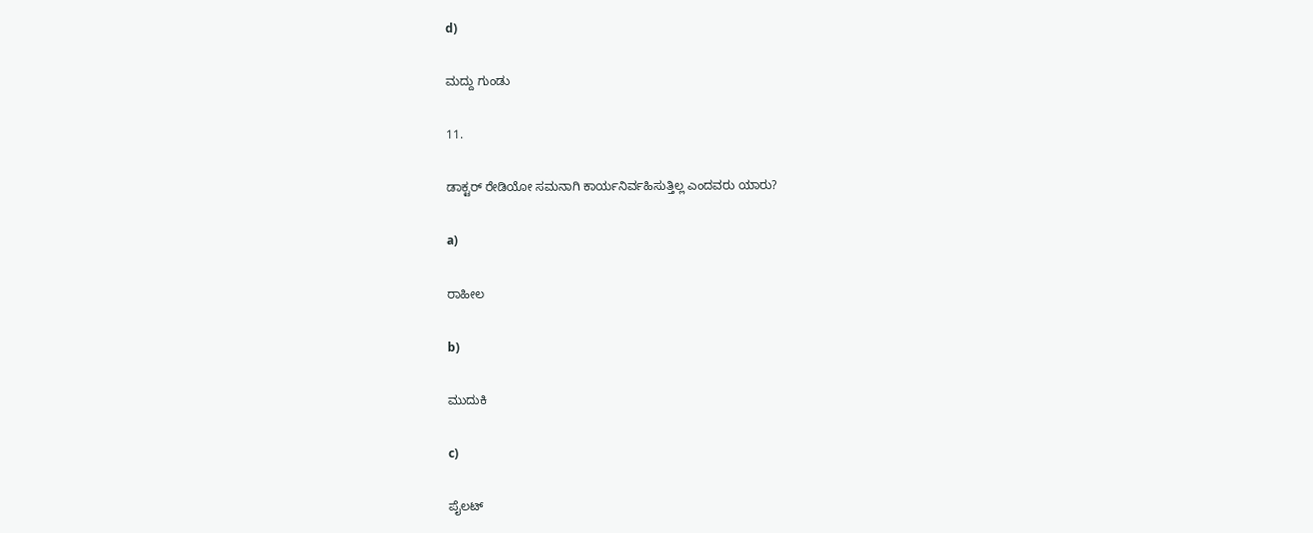d)

ಮದ್ದು ಗುಂಡು

11.

ಡಾಕ್ಟರ್‌ ರೇಡಿಯೋ ಸಮನಾಗಿ ಕಾರ್ಯನಿರ್ವಹಿಸುತ್ತಿಲ್ಲ ಎಂದವರು ಯಾರು?

a)

ರಾಹೀಲ

b)

ಮುದುಕಿ

c)

ಪೈಲಟ್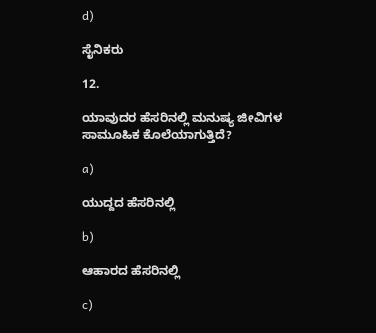d)

ಸೈನಿಕರು

12.

ಯಾವುದರ ಹೆಸರಿನಲ್ಲಿ ಮನುಷ್ಯ ಜೀವಿಗಳ ಸಾಮೂಹಿಕ ಕೊಲೆಯಾಗುತ್ತಿದೆ?

a)

ಯುದ್ದದ ಹೆಸರಿನಲ್ಲಿ

b)

ಆಹಾರದ ಹೆಸರಿನಲ್ಲಿ

c)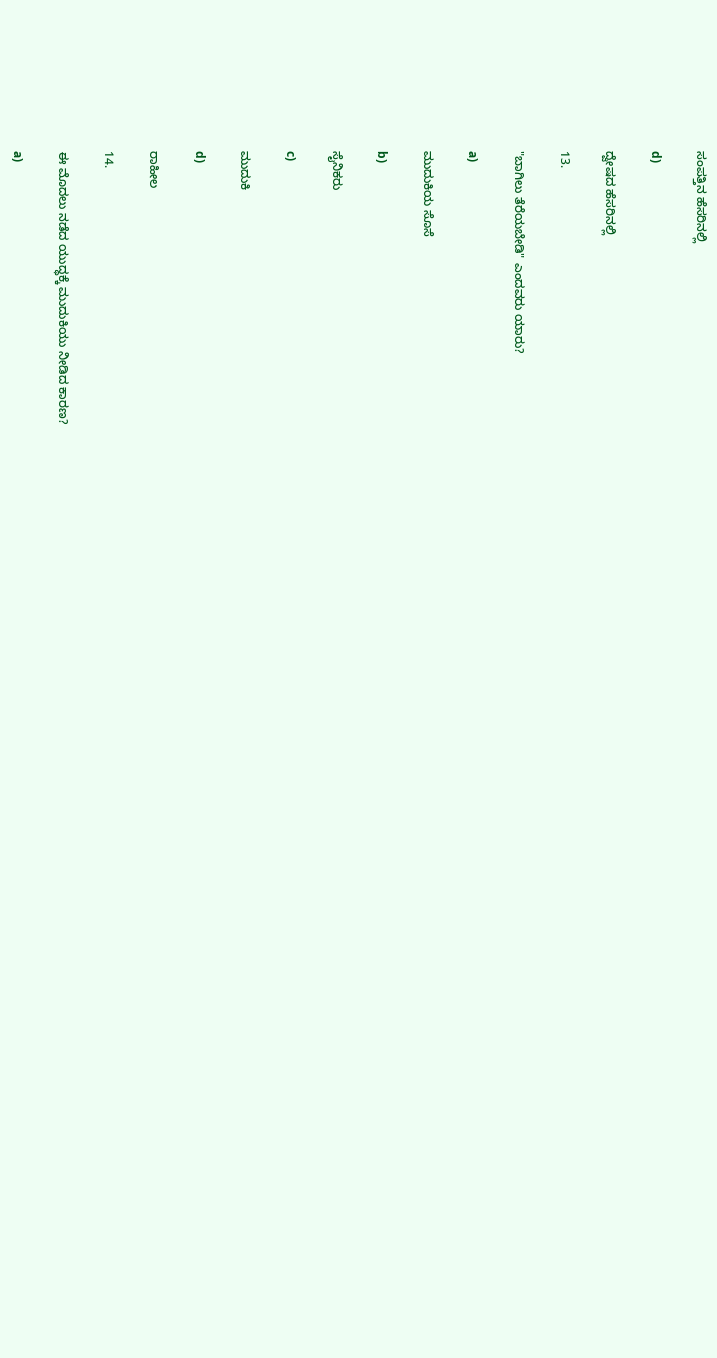ಸಂಪತ್ತಿನ ಹೆಸರಿನಲ್ಲಿ

d)

ದ್ವೇಷದ ಹೆಸರಿನಲ್ಲಿ

13.

"ಬಾಗಿಲು ತೆರೆಯಬೇಡಿ" ಎಂದವರು ಯಾರು?

a)

ಮುದುಕಿಯ ಸೊಸೆ

b)

ಸೈನಿಕರು

c)

ಮುದುಕಿ

d)

ರಾಹೀಲ

14.

ಈ ಮೊದಲು ನಡೆದ ಯುದ್ಧಕ್ಕೆ ಮುದುಕಿಯು ನೀಡಿದ ಕಾರಣ?

a)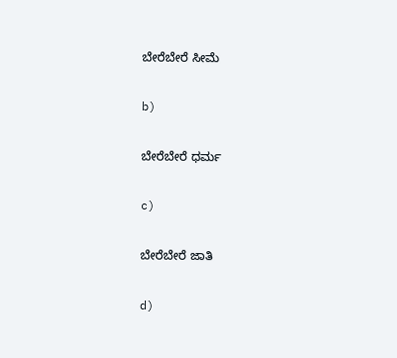ಬೇರೆಬೇರೆ ಸೀಮೆ

b)

ಬೇರೆಬೇರೆ ಧರ್ಮ

c)

ಬೇರೆಬೇರೆ ಜಾತಿ

d)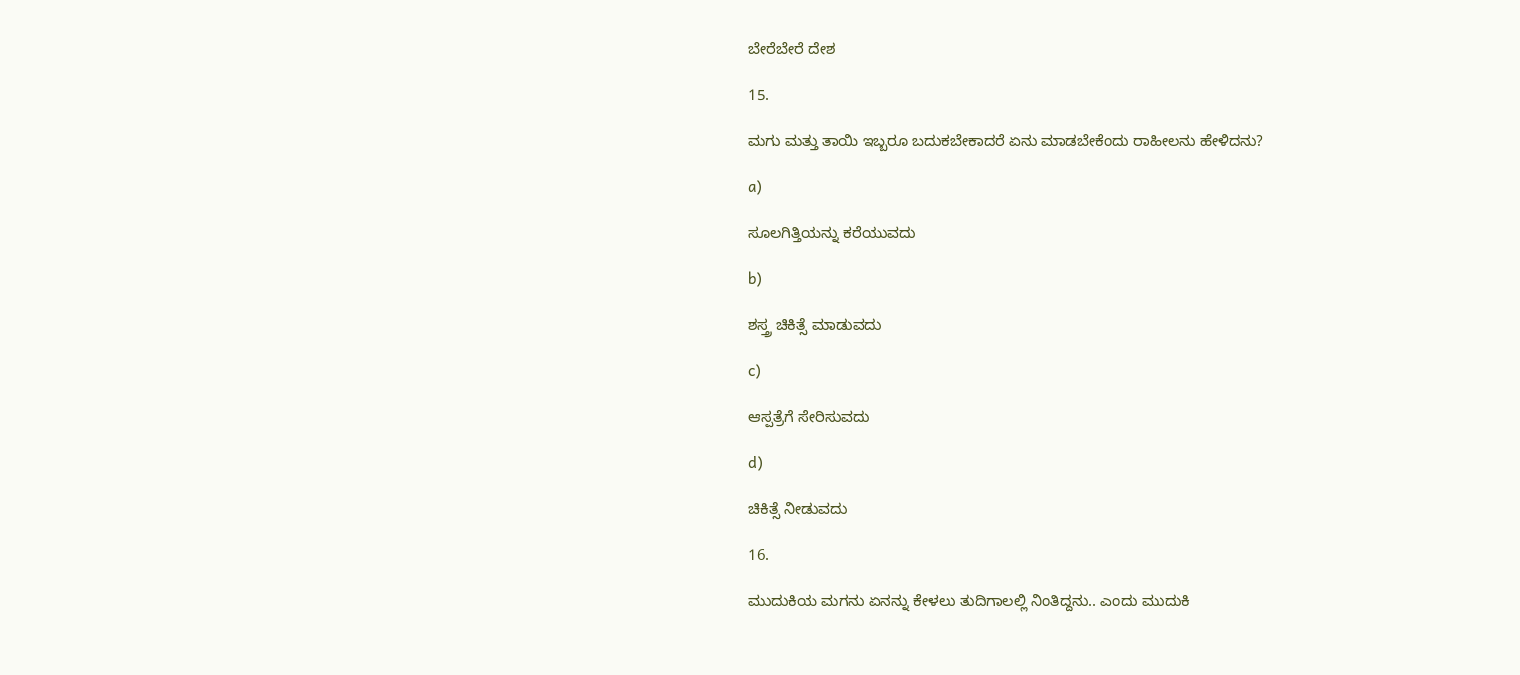ಬೇರೆಬೇರೆ ದೇಶ

15.

ಮಗು ಮತ್ತು ತಾಯಿ ಇಬ್ಬರೂ ಬದುಕಬೇಕಾದರೆ ಏನು ಮಾಡಬೇಕೆಂದು ರಾಹೀಲನು ಹೇಳಿದನು?

a)

ಸೂಲಗಿತ್ತಿಯನ್ನು ಕರೆಯುವದು

b)

ಶಸ್ತ್ರ ಚಿಕಿತ್ಸೆ ಮಾಡುವದು

c)

ಆಸ್ಪತ್ರೆಗೆ ಸೇರಿಸುವದು

d)

ಚಿಕಿತ್ಸೆ ನೀಡುವದು

16.

ಮುದುಕಿಯ ಮಗನು ಏನನ್ನು ಕೇಳಲು ತುದಿಗಾಲಲ್ಲಿ ನಿಂತಿದ್ದನು.. ಎಂದು ಮುದುಕಿ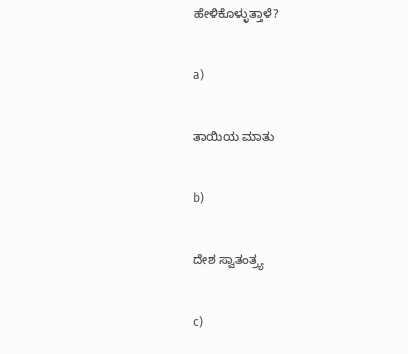ಹೇಳಿಕೊಳ್ಳುತ್ತಾಳೆ?

a)

ತಾಯಿಯ ಮಾತು

b)

ದೇಶ ಸ್ವಾತಂತ್ರ್ಯ

c)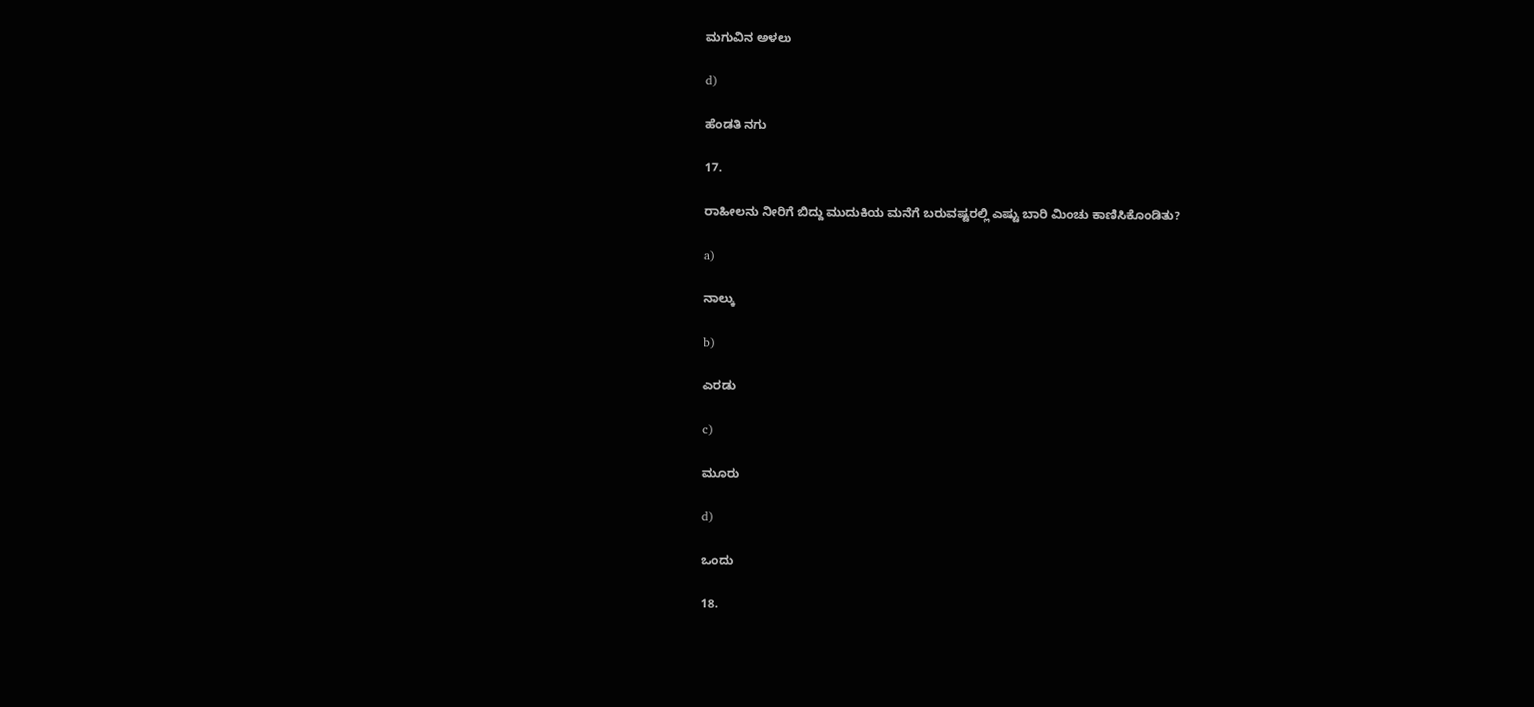ಮಗುವಿನ ಅಳಲು

d)

ಹೆಂಡತಿ ನಗು

17.

ರಾಹೀಲನು ನೀರಿಗೆ ಬಿದ್ದು ಮುದುಕಿಯ ಮನೆಗೆ ಬರುವಷ್ಟರಲ್ಲಿ ಎಷ್ಟು ಬಾರಿ ಮಿಂಚು ಕಾಣಿಸಿಕೊಂಡಿತು?

a)

ನಾಲ್ಕು

b)

ಎರಡು

c)

ಮೂರು

d)

ಒಂದು

18.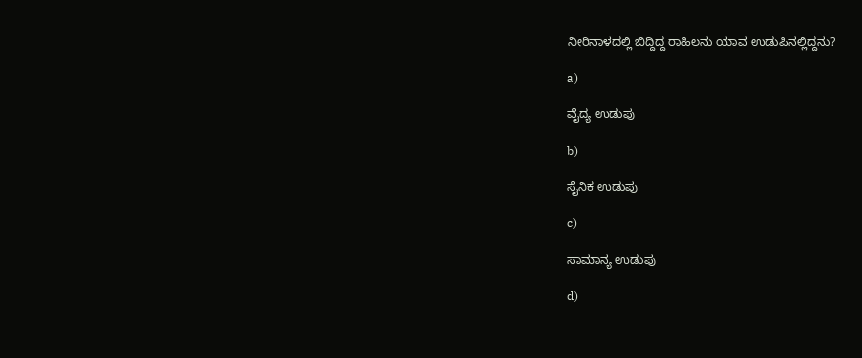ನೀರಿನಾಳದಲ್ಲಿ ಬಿದ್ದಿದ್ದ ರಾಹಿಲನು ಯಾವ ಉಡುಪಿನಲ್ಲಿದ್ದನು?

a)

ವೈದ್ಯ ಉಡುಪು

b)

ಸೈನಿಕ ಉಡುಪು

c)

ಸಾಮಾನ್ಯ ಉಡುಪು

d)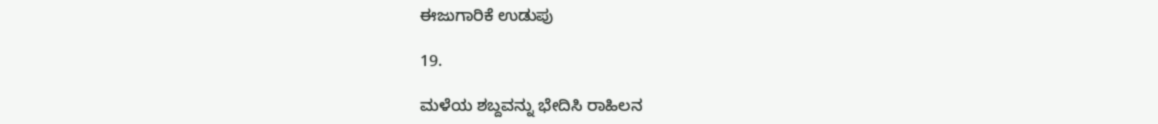ಈಜುಗಾರಿಕೆ ಉಡುಪು

19.

ಮಳೆಯ ಶಬ್ದವನ್ನು ಭೇದಿಸಿ ರಾಹಿಲನ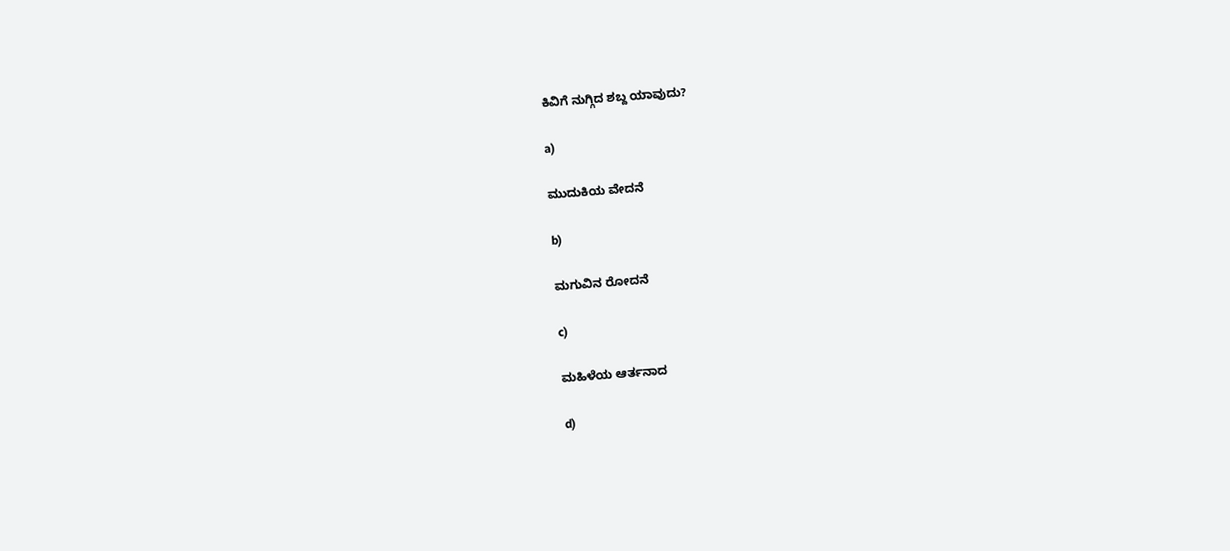ಕಿವಿಗೆ ನುಗ್ಗಿದ ಶಬ್ದ ಯಾವುದು?

a)

ಮುದುಕಿಯ ವೇದನೆ

b)

ಮಗುವಿನ ರೋದನೆ

c)

ಮಹಿಳೆಯ ಆರ್ತನಾದ

d)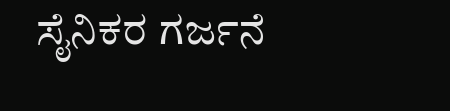ಸೈನಿಕರ ಗರ್ಜನೆ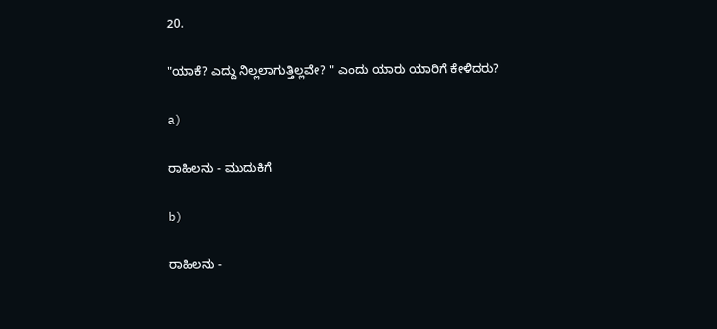20.

"ಯಾಕೆ? ಎದ್ದು ನಿಲ್ಲಲಾಗುತ್ತಿಲ್ಲವೇ? " ಎಂದು ಯಾರು ಯಾರಿಗೆ ಕೇಳಿದರು?

a)

ರಾಹಿಲನು - ಮುದುಕಿಗೆ

b)

ರಾಹಿಲನು -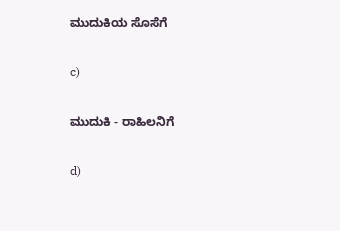ಮುದುಕಿಯ ಸೊಸೆಗೆ

c)

ಮುದುಕಿ - ರಾಹಿಲನಿಗೆ

d)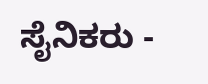ಸೈನಿಕರು -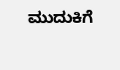ಮುದುಕಿಗೆ